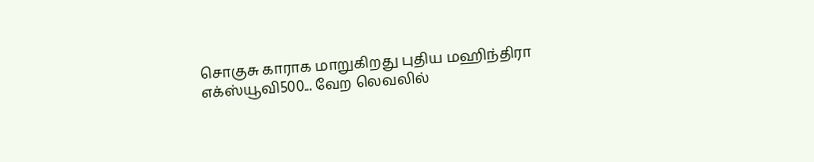சொகுசு காராக மாறுகிறது புதிய மஹிந்திரா எக்ஸ்யூவி500... வேற லெவலில்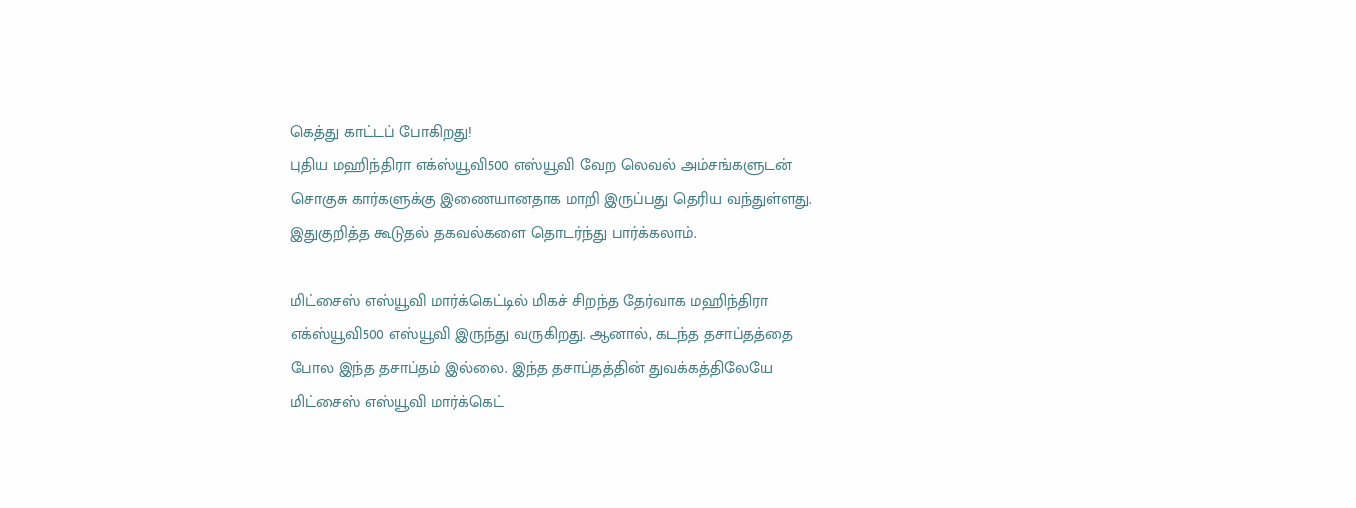கெத்து காட்டப் போகிறது!
புதிய மஹிந்திரா எக்ஸ்யூவி500 எஸ்யூவி வேற லெவல் அம்சங்களுடன் சொகுசு கார்களுக்கு இணையானதாக மாறி இருப்பது தெரிய வந்துள்ளது. இதுகுறித்த கூடுதல் தகவல்களை தொடர்ந்து பார்க்கலாம்.

மிட்சைஸ் எஸ்யூவி மார்க்கெட்டில் மிகச் சிறந்த தேர்வாக மஹிந்திரா எக்ஸ்யூவி500 எஸ்யூவி இருந்து வருகிறது. ஆனால், கடந்த தசாப்தத்தை போல இந்த தசாப்தம் இல்லை. இந்த தசாப்தத்தின் துவக்கத்திலேயே மிட்சைஸ் எஸ்யூவி மார்க்கெட்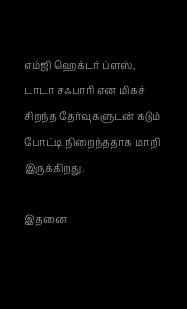எம்ஜி ஹெக்டர் ப்ளஸ், டாடா சஃபாரி என மிகச் சிறந்த தேர்வுகளுடன் கடும் போட்டி நிறைந்ததாக மாறி இருக்கிறது.

இதனை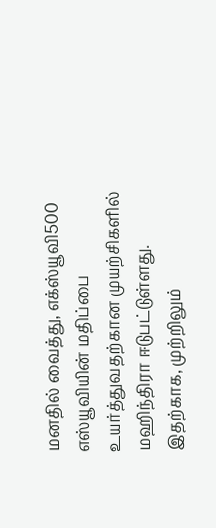மனதில் வைத்து, எக்ஸ்யூவி500 எஸ்யூவியின் மதிப்பை உயர்த்துவதற்கான முயற்சிகளில் மஹிந்திரா ஈடுபட்டுள்ளது. இதற்காக, முற்றிலும்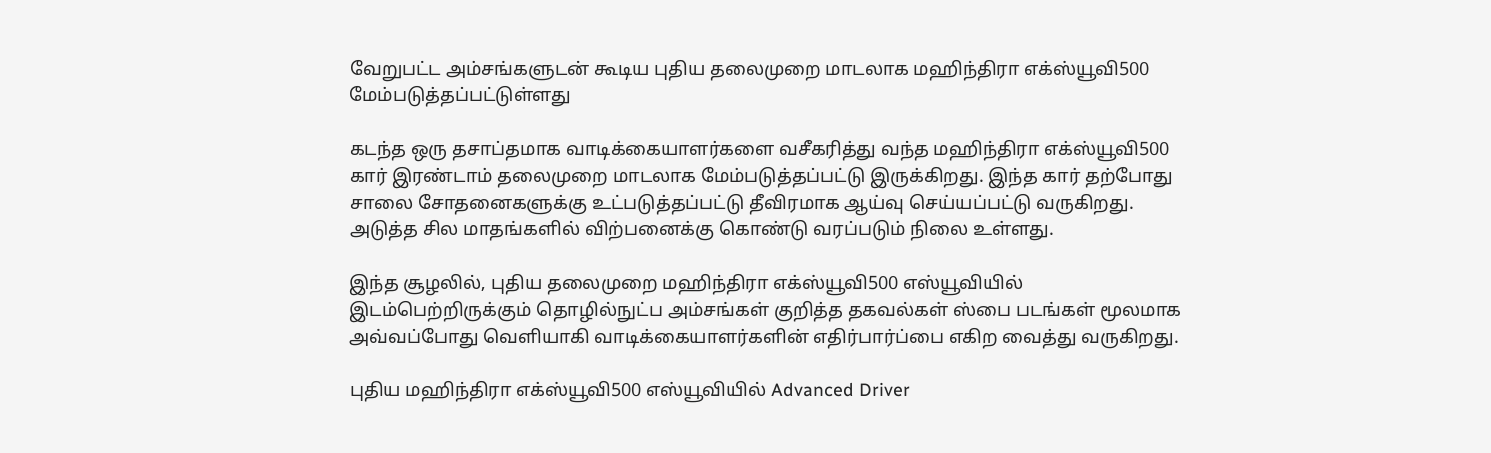வேறுபட்ட அம்சங்களுடன் கூடிய புதிய தலைமுறை மாடலாக மஹிந்திரா எக்ஸ்யூவி500 மேம்படுத்தப்பட்டுள்ளது

கடந்த ஒரு தசாப்தமாக வாடிக்கையாளர்களை வசீகரித்து வந்த மஹிந்திரா எக்ஸ்யூவி500 கார் இரண்டாம் தலைமுறை மாடலாக மேம்படுத்தப்பட்டு இருக்கிறது. இந்த கார் தற்போது சாலை சோதனைகளுக்கு உட்படுத்தப்பட்டு தீவிரமாக ஆய்வு செய்யப்பட்டு வருகிறது. அடுத்த சில மாதங்களில் விற்பனைக்கு கொண்டு வரப்படும் நிலை உள்ளது.

இந்த சூழலில், புதிய தலைமுறை மஹிந்திரா எக்ஸ்யூவி500 எஸ்யூவியில் இடம்பெற்றிருக்கும் தொழில்நுட்ப அம்சங்கள் குறித்த தகவல்கள் ஸ்பை படங்கள் மூலமாக அவ்வப்போது வெளியாகி வாடிக்கையாளர்களின் எதிர்பார்ப்பை எகிற வைத்து வருகிறது.

புதிய மஹிந்திரா எக்ஸ்யூவி500 எஸ்யூவியில் Advanced Driver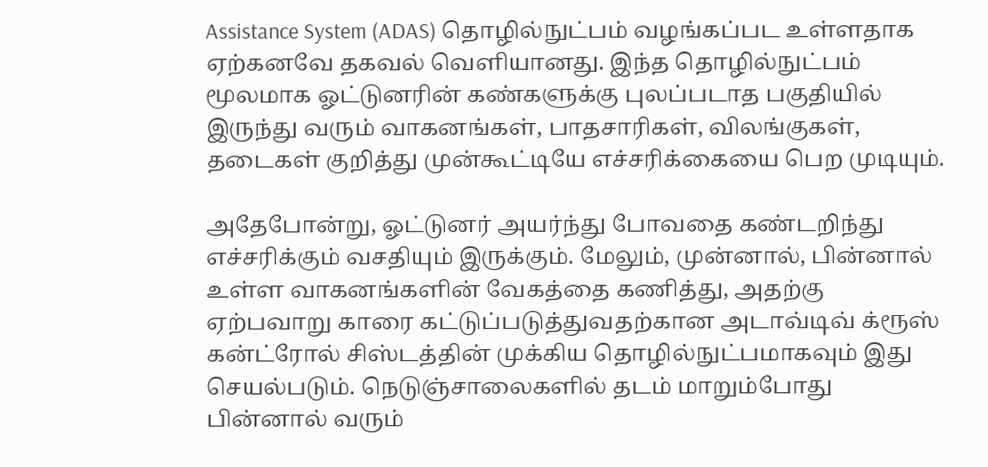Assistance System (ADAS) தொழில்நுட்பம் வழங்கப்பட உள்ளதாக ஏற்கனவே தகவல் வெளியானது. இந்த தொழில்நுட்பம் மூலமாக ஓட்டுனரின் கண்களுக்கு புலப்படாத பகுதியில் இருந்து வரும் வாகனங்கள், பாதசாரிகள், விலங்குகள், தடைகள் குறித்து முன்கூட்டியே எச்சரிக்கையை பெற முடியும்.

அதேபோன்று, ஓட்டுனர் அயர்ந்து போவதை கண்டறிந்து எச்சரிக்கும் வசதியும் இருக்கும். மேலும், முன்னால், பின்னால் உள்ள வாகனங்களின் வேகத்தை கணித்து, அதற்கு ஏற்பவாறு காரை கட்டுப்படுத்துவதற்கான அடாவ்டிவ் க்ரூஸ் கன்ட்ரோல் சிஸ்டத்தின் முக்கிய தொழில்நுட்பமாகவும் இது செயல்படும். நெடுஞ்சாலைகளில் தடம் மாறும்போது பின்னால் வரும்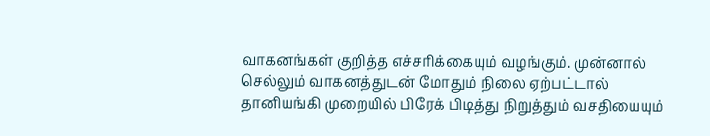வாகனங்கள் குறித்த எச்சரிக்கையும் வழங்கும். முன்னால் செல்லும் வாகனத்துடன் மோதும் நிலை ஏற்பட்டால் தானியங்கி முறையில் பிரேக் பிடித்து நிறுத்தும் வசதியையும்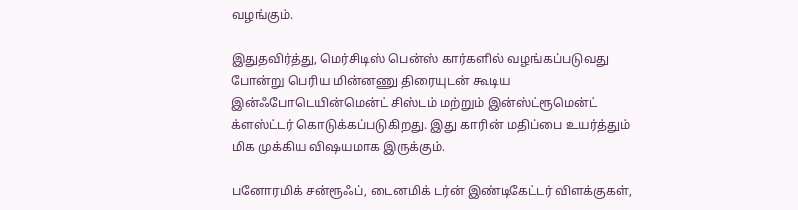வழங்கும்.

இதுதவிர்த்து, மெர்சிடிஸ் பென்ஸ் கார்களில் வழங்கப்படுவது போன்று பெரிய மின்னணு திரையுடன் கூடிய இன்ஃபோடெயின்மென்ட் சிஸ்டம் மற்றும் இன்ஸ்ட்ரூமென்ட் க்ளஸ்ட்டர் கொடுக்கப்படுகிறது. இது காரின் மதிப்பை உயர்த்தும் மிக முக்கிய விஷயமாக இருக்கும்.

பனோரமிக் சன்ரூஃப், டைனமிக் டர்ன் இண்டிகேட்டர் விளக்குகள்,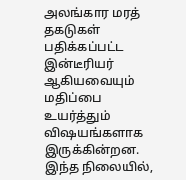அலங்கார மரத் தகடுகள் பதிக்கப்பட்ட இன்டீரியர் ஆகியவையும் மதிப்பை உயர்த்தும் விஷயங்களாக இருக்கின்றன. இந்த நிலையில்,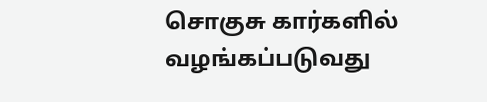சொகுசு கார்களில் வழங்கப்படுவது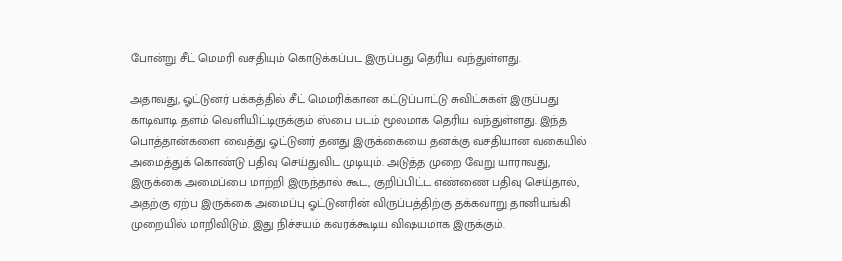போன்று சீட் மெமரி வசதியும் கொடுக்கப்பட இருப்பது தெரிய வந்துள்ளது.

அதாவது, ஓட்டுனர் பக்கத்தில் சீட் மெமரிக்கான கட்டுப்பாட்டு சுவிட்சுகள் இருப்பது காடிவாடி தளம் வெளியிட்டிருக்கும் ஸ்பை படம் மூலமாக தெரிய வந்துள்ளது. இந்த பொத்தான்களை வைத்து ஓட்டுனர் தனது இருக்கையை தனக்கு வசதியான வகையில் அமைத்துக் கொண்டு பதிவு செய்துவிட முடியும். அடுத்த முறை வேறு யாராவது, இருக்கை அமைப்பை மாற்றி இருந்தால் கூட, குறிப்பிட்ட எண்ணை பதிவு செய்தால், அதற்கு ஏற்ப இருக்கை அமைப்பு ஓட்டுனரின் விருப்பத்திற்கு தக்கவாறு தானியங்கி முறையில் மாறிவிடும். இது நிச்சயம் கவரக்கூடிய விஷயமாக இருக்கும்.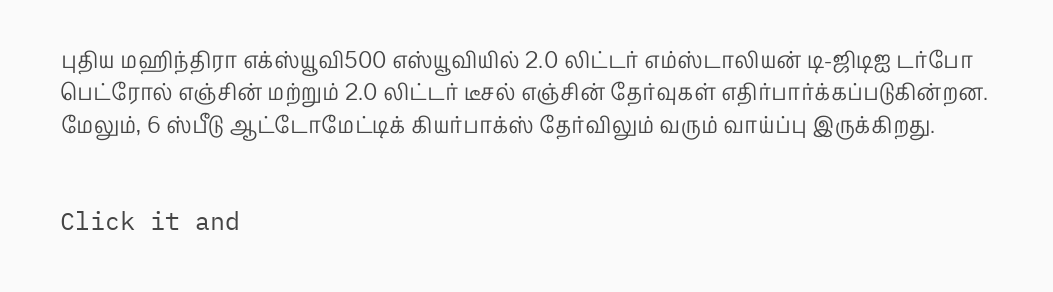புதிய மஹிந்திரா எக்ஸ்யூவி500 எஸ்யூவியில் 2.0 லிட்டர் எம்ஸ்டாலியன் டி-ஜிடிஐ டர்போ பெட்ரோல் எஞ்சின் மற்றும் 2.0 லிட்டர் டீசல் எஞ்சின் தேர்வுகள் எதிர்பார்க்கப்படுகின்றன. மேலும், 6 ஸ்பீடு ஆட்டோமேட்டிக் கியர்பாக்ஸ் தேர்விலும் வரும் வாய்ப்பு இருக்கிறது.


Click it and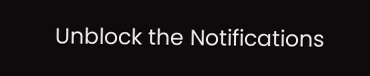Unblock the Notifications